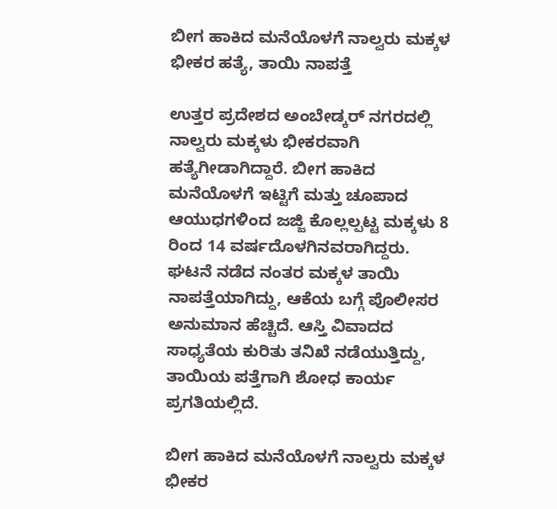ಬೀಗ ಹಾಕಿದ ಮನೆಯೊಳಗೆ ನಾಲ್ವರು ಮಕ್ಕಳ ಭೀಕರ ಹತ್ಯೆ, ತಾಯಿ ನಾಪತ್ತೆ

ಉತ್ತರ ಪ್ರದೇಶದ ಅಂಬೇಡ್ಕರ್ ನಗರದಲ್ಲಿ ನಾಲ್ವರು ಮಕ್ಕಳು ಭೀಕರವಾಗಿ ಹತ್ಯೆಗೀಡಾಗಿದ್ದಾರೆ. ಬೀಗ ಹಾಕಿದ ಮನೆಯೊಳಗೆ ಇಟ್ಟಿಗೆ ಮತ್ತು ಚೂಪಾದ ಆಯುಧಗಳಿಂದ ಜಜ್ಜಿ ಕೊಲ್ಲಲ್ಪಟ್ಟ ಮಕ್ಕಳು 8 ರಿಂದ 14 ವರ್ಷದೊಳಗಿನವರಾಗಿದ್ದರು. ಘಟನೆ ನಡೆದ ನಂತರ ಮಕ್ಕಳ ತಾಯಿ ನಾಪತ್ತೆಯಾಗಿದ್ದು, ಆಕೆಯ ಬಗ್ಗೆ ಪೊಲೀಸರ ಅನುಮಾನ ಹೆಚ್ಚಿದೆ. ಆಸ್ತಿ ವಿವಾದದ ಸಾಧ್ಯತೆಯ ಕುರಿತು ತನಿಖೆ ನಡೆಯುತ್ತಿದ್ದು, ತಾಯಿಯ ಪತ್ತೆಗಾಗಿ ಶೋಧ ಕಾರ್ಯ ಪ್ರಗತಿಯಲ್ಲಿದೆ.

ಬೀಗ ಹಾಕಿದ ಮನೆಯೊಳಗೆ ನಾಲ್ವರು ಮಕ್ಕಳ ಭೀಕರ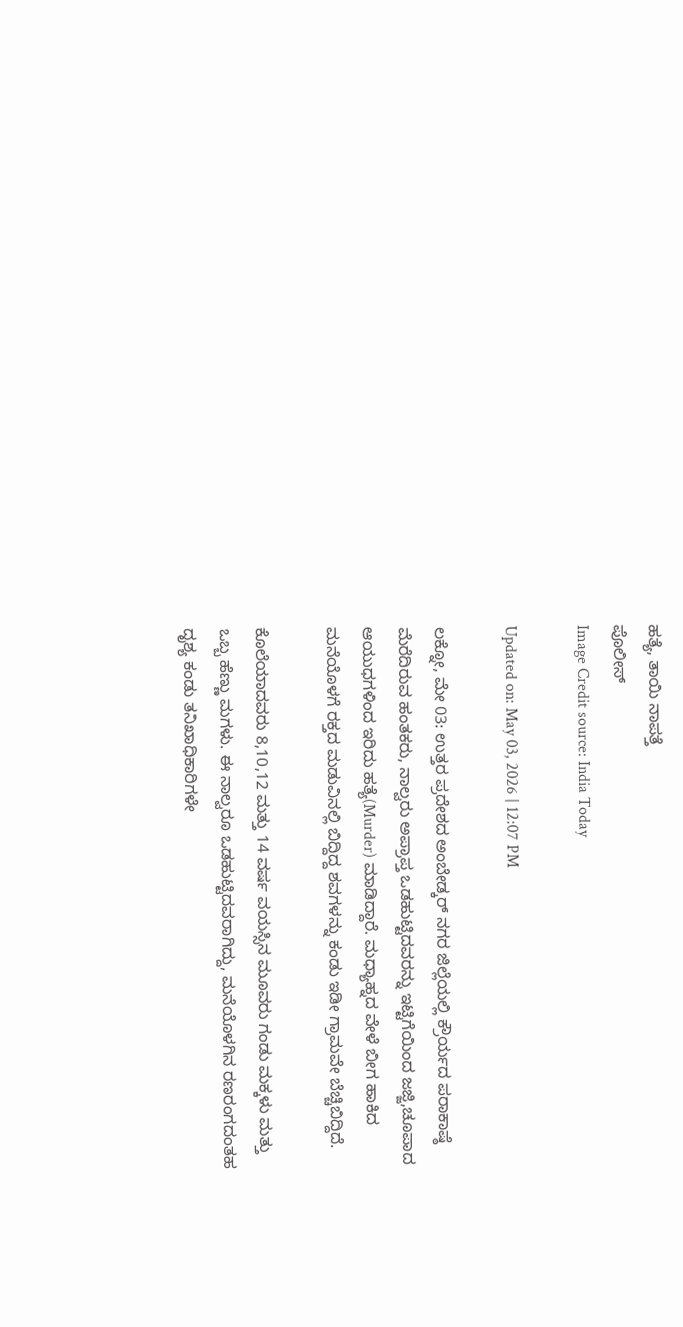ಹತ್ಯೆ, ತಾಯಿ ನಾಪತ್ತೆ
ಪೊಲೀಸ್
Image Credit source: India Today

Updated on: May 03, 2026 | 12:07 PM

ಲಕ್ನೋ, ಮೇ 03: ಉತ್ತರ ಪ್ರದೇಶದ ಅಂಬೇಡ್ಕರ್ ನಗರ ಜಿಲ್ಲೆಯಲ್ಲಿ ಕ್ರೌರ್ಯದ ಪರಾಕಾಷ್ಠೆ ಮೆರೆದಿರುವ ಹಂತಕರು, ನಾಲ್ವರು ಅಪ್ರಾಪ್ತ ಒಡಹುಟ್ಟಿದವರನ್ನು ಇಟ್ಟಿಗೆಯಿಂದ ಜಜ್ಜಿ,ಚೂಪಾದ ಆಯುಧಗಳಿಂದ ಇರಿದು ಹತ್ಯೆ(Murder) ಮಾಡಿದ್ದಾರೆ. ಮಧ್ಯಾಹ್ನದ ವೇಳೆ ಬೀಗ ಹಾಕಿದ ಮನೆಯೊಳಗೆ ರಕ್ತದ ಮಡುವಿನಲ್ಲಿ ಬಿದ್ದಿದ್ದ ಶವಗಳನ್ನು ಕಂಡು ಇಡೀ ಗ್ರಾಮವೇ ಬೆಚ್ಚಿಬಿದ್ದಿದೆ.

ಕೊಲೆಯಾದವರು 8,10,12 ಮತ್ತು 14 ವರ್ಷ ವಯಸ್ಸಿನ ಮೂವರು ಗಂಡು ಮಕ್ಕಳು ಮತ್ತು ಒಬ್ಬ ಹೆಣ್ಣು ಮಗಳು. ಈ ನಾಲ್ವರೂ ಒಡಹುಟ್ಟಿದವರಾಗಿದ್ದು, ಮನೆಯೊಳಗಿನ ರಣರಂಗದಂತಹ ದೃಶ್ಯ ಕಂಡು ತನಿಖಾಧಿಕಾರಿಗಳೇ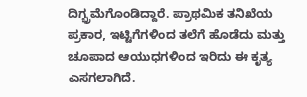ದಿಗ್ಭ್ರಮೆಗೊಂಡಿದ್ದಾರೆ. ಪ್ರಾಥಮಿಕ ತನಿಖೆಯ ಪ್ರಕಾರ, ಇಟ್ಟಿಗೆಗಳಿಂದ ತಲೆಗೆ ಹೊಡೆದು ಮತ್ತು ಚೂಪಾದ ಆಯುಧಗಳಿಂದ ಇರಿದು ಈ ಕೃತ್ಯ ಎಸಗಲಾಗಿದೆ.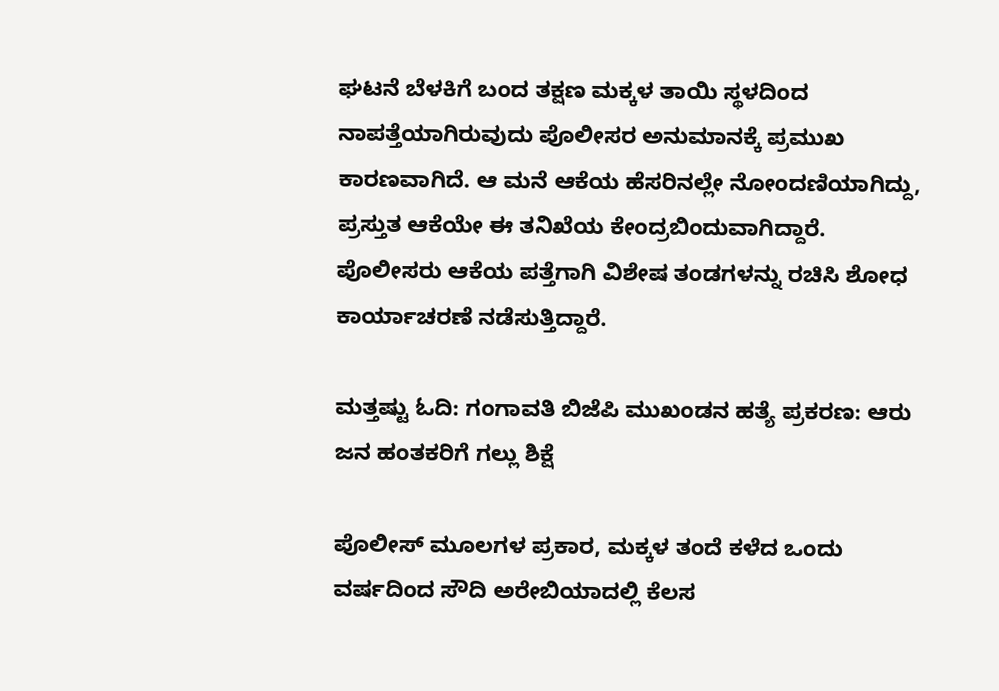ಘಟನೆ ಬೆಳಕಿಗೆ ಬಂದ ತಕ್ಷಣ ಮಕ್ಕಳ ತಾಯಿ ಸ್ಥಳದಿಂದ ನಾಪತ್ತೆಯಾಗಿರುವುದು ಪೊಲೀಸರ ಅನುಮಾನಕ್ಕೆ ಪ್ರಮುಖ ಕಾರಣವಾಗಿದೆ. ಆ ಮನೆ ಆಕೆಯ ಹೆಸರಿನಲ್ಲೇ ನೋಂದಣಿಯಾಗಿದ್ದು, ಪ್ರಸ್ತುತ ಆಕೆಯೇ ಈ ತನಿಖೆಯ ಕೇಂದ್ರಬಿಂದುವಾಗಿದ್ದಾರೆ. ಪೊಲೀಸರು ಆಕೆಯ ಪತ್ತೆಗಾಗಿ ವಿಶೇಷ ತಂಡಗಳನ್ನು ರಚಿಸಿ ಶೋಧ ಕಾರ್ಯಾಚರಣೆ ನಡೆಸುತ್ತಿದ್ದಾರೆ.

ಮತ್ತಷ್ಟು ಓದಿ: ಗಂಗಾವತಿ ಬಿಜೆಪಿ ಮುಖಂಡನ ಹತ್ಯೆ ಪ್ರಕರಣ: ಆರು ಜನ ಹಂತಕರಿಗೆ ಗಲ್ಲು ಶಿಕ್ಷೆ

ಪೊಲೀಸ್ ಮೂಲಗಳ ಪ್ರಕಾರ, ಮಕ್ಕಳ ತಂದೆ ಕಳೆದ ಒಂದು ವರ್ಷದಿಂದ ಸೌದಿ ಅರೇಬಿಯಾದಲ್ಲಿ ಕೆಲಸ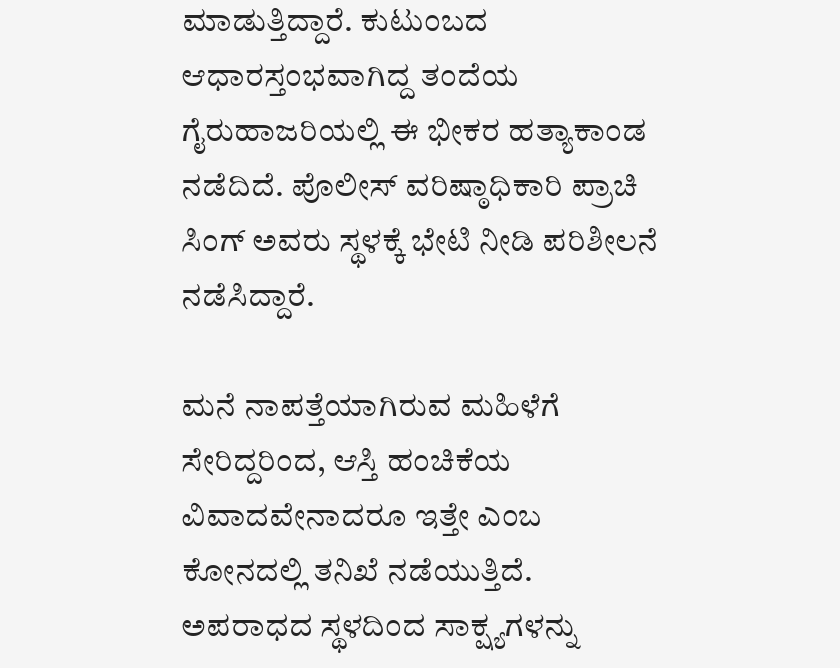ಮಾಡುತ್ತಿದ್ದಾರೆ. ಕುಟುಂಬದ ಆಧಾರಸ್ತಂಭವಾಗಿದ್ದ ತಂದೆಯ ಗೈರುಹಾಜರಿಯಲ್ಲಿ ಈ ಭೀಕರ ಹತ್ಯಾಕಾಂಡ ನಡೆದಿದೆ. ಪೊಲೀಸ್ ವರಿಷ್ಠಾಧಿಕಾರಿ ಪ್ರಾಚಿ ಸಿಂಗ್ ಅವರು ಸ್ಥಳಕ್ಕೆ ಭೇಟಿ ನೀಡಿ ಪರಿಶೀಲನೆ ನಡೆಸಿದ್ದಾರೆ.

ಮನೆ ನಾಪತ್ತೆಯಾಗಿರುವ ಮಹಿಳೆಗೆ ಸೇರಿದ್ದರಿಂದ, ಆಸ್ತಿ ಹಂಚಿಕೆಯ ವಿವಾದವೇನಾದರೂ ಇತ್ತೇ ಎಂಬ ಕೋನದಲ್ಲಿ ತನಿಖೆ ನಡೆಯುತ್ತಿದೆ. ಅಪರಾಧದ ಸ್ಥಳದಿಂದ ಸಾಕ್ಷ್ಯಗಳನ್ನು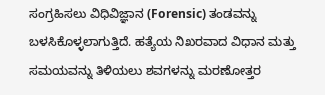ಸಂಗ್ರಹಿಸಲು ವಿಧಿವಿಜ್ಞಾನ (Forensic) ತಂಡವನ್ನು ಬಳಸಿಕೊಳ್ಳಲಾಗುತ್ತಿದೆ. ಹತ್ಯೆಯ ನಿಖರವಾದ ವಿಧಾನ ಮತ್ತು ಸಮಯವನ್ನು ತಿಳಿಯಲು ಶವಗಳನ್ನು ಮರಣೋತ್ತರ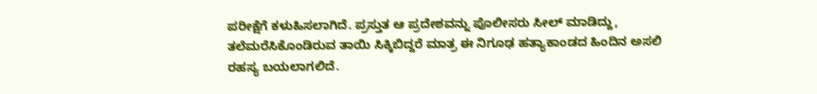ಪರೀಕ್ಷೆಗೆ ಕಳುಹಿಸಲಾಗಿದೆ. ಪ್ರಸ್ತುತ ಆ ಪ್ರದೇಶವನ್ನು ಪೊಲೀಸರು ಸೀಲ್ ಮಾಡಿದ್ದು, ತಲೆಮರೆಸಿಕೊಂಡಿರುವ ತಾಯಿ ಸಿಕ್ಕಿಬಿದ್ದರೆ ಮಾತ್ರ ಈ ನಿಗೂಢ ಹತ್ಯಾಕಾಂಡದ ಹಿಂದಿನ ಅಸಲಿ ರಹಸ್ಯ ಬಯಲಾಗಲಿದೆ.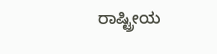ರಾಷ್ಟ್ರೀಯ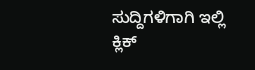ಸುದ್ದಿಗಳಿಗಾಗಿ ಇಲ್ಲಿ ಕ್ಲಿಕ್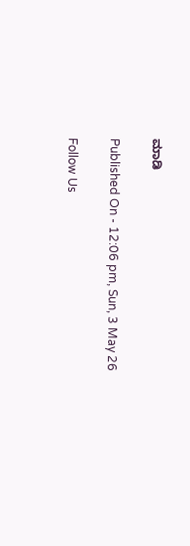ಮಾಡಿ

Published On - 12:06 pm, Sun, 3 May 26

Follow Us